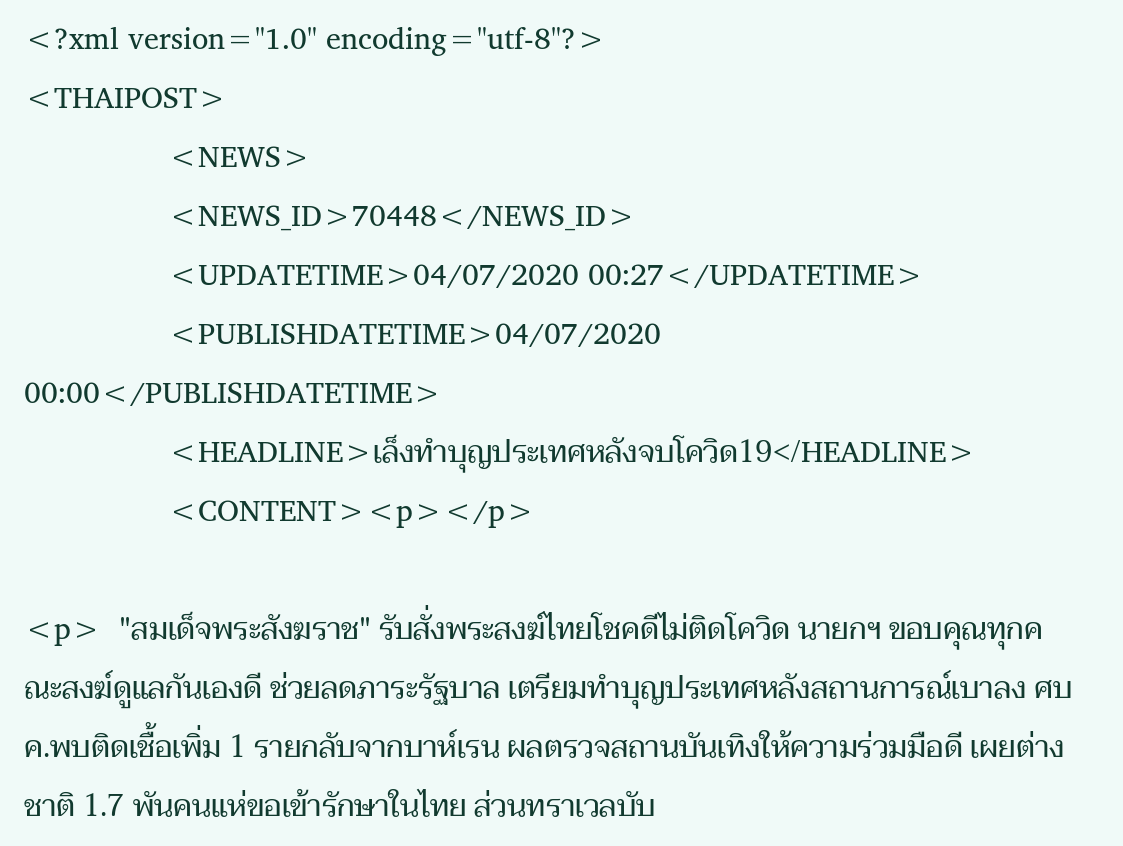<?xml version="1.0" encoding="utf-8"?>
<THAIPOST>
                <NEWS>
                <NEWS_ID>70448</NEWS_ID>
                <UPDATETIME>04/07/2020 00:27</UPDATETIME>
                <PUBLISHDATETIME>04/07/2020 00:00</PUBLISHDATETIME>
                <HEADLINE>เล็งทำบุญประเทศหลังจบโควิด19</HEADLINE>
                <CONTENT><p></p>

<p>  "สมเด็จพระสังฆราช" รับสั่งพระสงฆ์ไทยโชคดีไม่ติดโควิด นายกฯ ขอบคุณทุกคณะสงฆ์ดูแลกันเองดี ช่วยลดภาระรัฐบาล เตรียมทำบุญประเทศหลังสถานการณ์เบาลง ศบค.พบติดเชื้อเพิ่ม 1 รายกลับจากบาห์เรน ผลตรวจสถานบันเทิงให้ความร่วมมือดี เผยต่างชาติ 1.7 พันคนแห่ขอเข้ารักษาในไทย ส่วนทราเวลบับ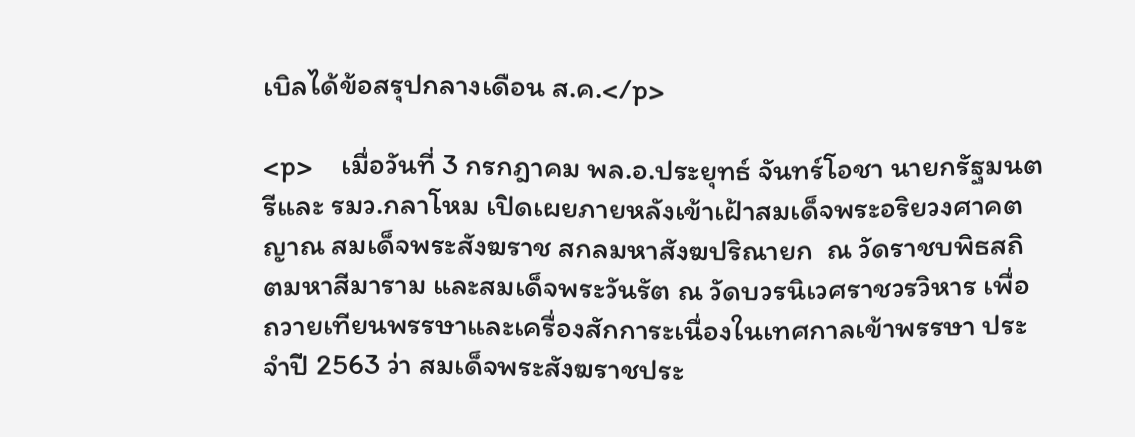เบิลได้ข้อสรุปกลางเดือน ส.ค.</p>

<p>    เมื่อวันที่ 3 กรกฎาคม พล.อ.ประยุทธ์ จันทร์โอชา นายกรัฐมนตรีและ รมว.กลาโหม เปิดเผยภายหลังเข้าเฝ้าสมเด็จพระอริยวงศาคตญาณ สมเด็จพระสังฆราช สกลมหาสังฆปริณายก  ณ วัดราชบพิธสถิตมหาสีมาราม และสมเด็จพระวันรัต ณ วัดบวรนิเวศราชวรวิหาร เพื่อถวายเทียนพรรษาและเครื่องสักการะเนื่องในเทศกาลเข้าพรรษา ประจำปี 2563 ว่า สมเด็จพระสังฆราชประ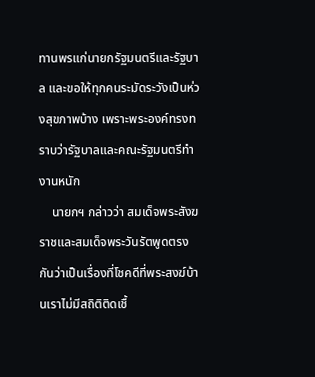ทานพรแก่นายกรัฐมนตรีและรัฐบาล และขอให้ทุกคนระมัดระวังเป็นห่วงสุขภาพบ้าง เพราะพระองค์ทรงทราบว่ารัฐบาลและคณะรัฐมนตรีทำงานหนัก
    นายกฯ กล่าวว่า สมเด็จพระสังฆราชและสมเด็จพระวันรัตพูดตรงกันว่าเป็นเรื่องที่โชคดีที่พระสงฆ์บ้านเราไม่มีสถิติติดเชื้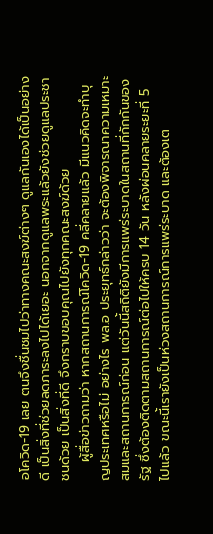อโควิด-19 เลย ตนจึงชื่นชมไปว่าทางคณะสงฆ์ต่างๆ ดูแลกันเองได้เป็นอย่างดี เป็นสิ่งที่ช่วยลดภาระลงไปได้เยอะ นอกจากดูแลพระแล้วยังช่วยดูแลประชาชนด้วย เป็นสิ่งที่ดี จึงกราบขอบคุณไปยังทุกคณะสงฆ์ด้วย
    ผู้สื่อข่าวถามว่า หากสถานการณ์โควิด-19 คลี่คลายแล้ว มีแนวคิดจะทำบุญประเทศหรือไม่ อย่างไร พล.อ ประยุทธ์กล่าวว่า จะต้องพิจารณาความเหมาะสมและสถานการณ์ก่อน แต่วันนี้สถิติยังมีการแพร่ระบาดในสถานที่กักกันของรัฐ ซึ่งต้องติดตามสถานการณ์ต่อไปให้ครบ 14 วัน หลังผ่อนคลายระยะที่ 5 ไปแล้ว ขณะนี้เรายังเป็นห่วงสถานการณ์การแพร่ระบาด และต้องเต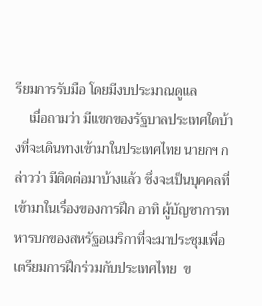รียมการรับมือ โดยมีงบประมาณดูแล
    เมื่อถามว่า มีแขกของรัฐบาลประเทศใดบ้างที่จะเดินทางเข้ามาในประเทศไทย นายกฯ กล่าวว่า มีติดต่อมาบ้างแล้ว ซึ่งจะเป็นบุคคลที่เข้ามาในเรื่องของการฝึก อาทิ ผู้บัญชาการทหารบกของสหรัฐอเมริกาที่จะมาประชุมเพื่อเตรียมการฝึกร่วมกับประเทศไทย  ข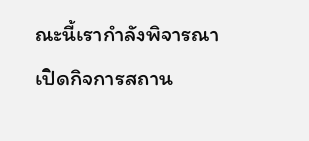ณะนี้เรากำลังพิจารณาเปิดกิจการสถาน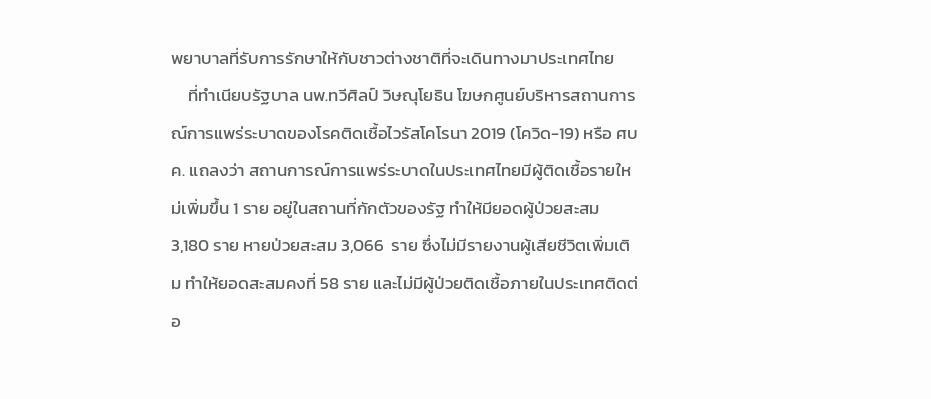พยาบาลที่รับการรักษาให้กับชาวต่างชาติที่จะเดินทางมาประเทศไทย
    ที่ทำเนียบรัฐบาล นพ.ทวีศิลป์ วิษณุโยธิน โฆษกศูนย์บริหารสถานการณ์การแพร่ระบาดของโรคติดเชื้อไวรัสโคโรนา 2019 (โควิด-19) หรือ ศบค. แถลงว่า สถานการณ์การแพร่ระบาดในประเทศไทยมีผู้ติดเชื้อรายใหม่เพิ่มขึ้น 1 ราย อยู่ในสถานที่กักตัวของรัฐ ทำให้มียอดผู้ป่วยสะสม 3,180 ราย หายป่วยสะสม 3,066  ราย ซึ่งไม่มีรายงานผู้เสียชีวิตเพิ่มเติม ทำให้ยอดสะสมคงที่ 58 ราย และไม่มีผู้ป่วยติดเชื้อภายในประเทศติดต่อ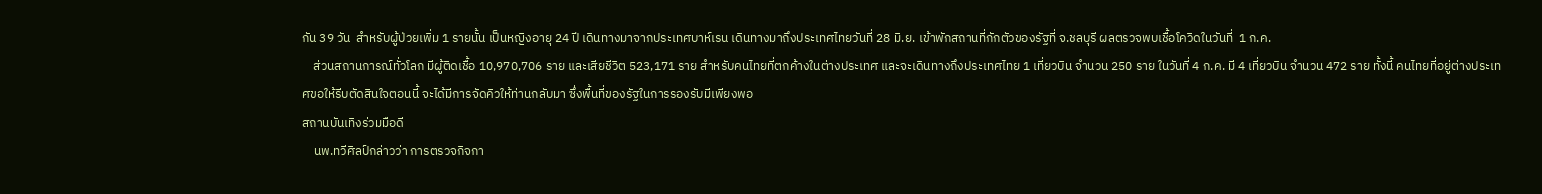กัน 39 วัน  สำหรับผู้ป่วยเพิ่ม 1 รายนั้น เป็นหญิงอายุ 24 ปี เดินทางมาจากประเทศบาห์เรน เดินทางมาถึงประเทศไทยวันที่ 28 มิ.ย. เข้าพักสถานที่กักตัวของรัฐที่ จ.ชลบุรี ผลตรวจพบเชื้อโควิดในวันที่  1 ก.ค.
    ส่วนสถานการณ์ทั่วโลก มีผู้ติดเชื้อ 10,970,706 ราย และเสียชีวิต 523,171 ราย สำหรับคนไทยที่ตกค้างในต่างประเทศ และจะเดินทางถึงประเทศไทย 1 เที่ยวบิน จำนวน 250 ราย ในวันที่ 4 ก.ค. มี 4 เที่ยวบิน จำนวน 472 ราย ทั้งนี้ คนไทยที่อยู่ต่างประเทศขอให้รีบตัดสินใจตอนนี้ จะได้มีการจัดคิวให้ท่านกลับมา ซึ่งพื้นที่ของรัฐในการรองรับมีเพียงพอ
สถานบันเทิงร่วมมือดี
    นพ.ทวีศิลป์กล่าวว่า การตรวจกิจกา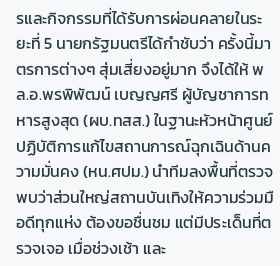รและกิจกรรมที่ได้รับการผ่อนคลายในระยะที่ 5 นายกรัฐมนตรีได้กำชับว่า ครั้งนี้มาตรการต่างๆ สุ่มเสี่ยงอยู่มาก จึงได้ให้ พล.อ.พรพิพัฒน์ เบญญศรี ผู้บัญชาการทหารสูงสุด (ผบ.ทสส.) ในฐานะหัวหน้าศูนย์ปฏิบัติการแก้ไขสถานการณ์ฉุกเฉินด้านความมั่นคง (หน.ศปม.) นำทีมลงพื้นที่ตรวจ พบว่าส่วนใหญ่สถานบันเทิงให้ความร่วมมือดีทุกแห่ง ต้องขอชื่นชม แต่มีประเด็นที่ตรวจเจอ เมื่อช่วงเช้า และ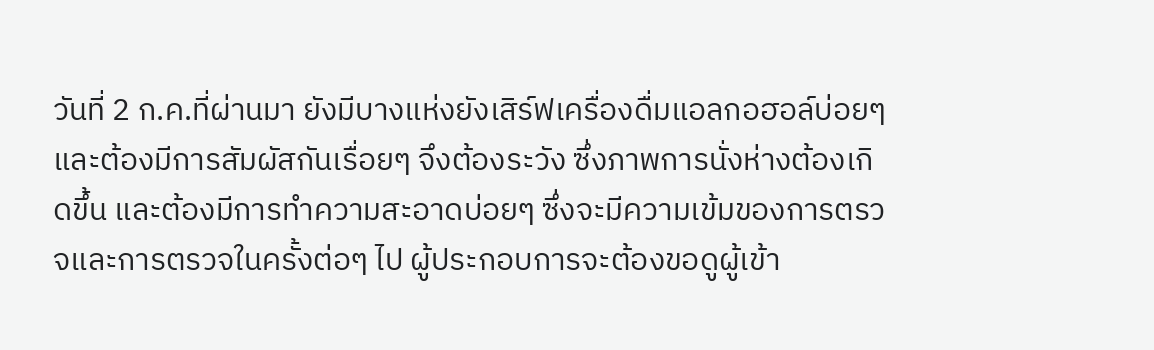วันที่ 2 ก.ค.ที่ผ่านมา ยังมีบางแห่งยังเสิร์ฟเครื่องดื่มแอลกอฮอล์บ่อยๆ และต้องมีการสัมผัสกันเรื่อยๆ จึงต้องระวัง ซึ่งภาพการนั่งห่างต้องเกิดขึ้น และต้องมีการทำความสะอาดบ่อยๆ ซึ่งจะมีความเข้มของการตรวจและการตรวจในครั้งต่อๆ ไป ผู้ประกอบการจะต้องขอดูผู้เข้า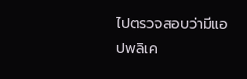ไปตรวจสอบว่ามีแอปพลิเค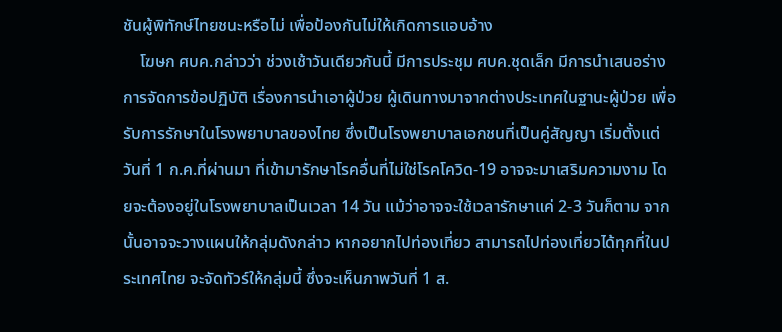ชันผู้พิทักษ์ไทยชนะหรือไม่ เพื่อป้องกันไม่ให้เกิดการแอบอ้าง
    โฆษก ศบค.กล่าวว่า ช่วงเช้าวันเดียวกันนี้ มีการประชุม ศบค.ชุดเล็ก มีการนำเสนอร่างการจัดการข้อปฏิบัติ เรื่องการนำเอาผู้ป่วย ผู้เดินทางมาจากต่างประเทศในฐานะผู้ป่วย เพื่อรับการรักษาในโรงพยาบาลของไทย ซึ่งเป็นโรงพยาบาลเอกชนที่เป็นคู่สัญญา เริ่มตั้งแต่วันที่ 1 ก.ค.ที่ผ่านมา ที่เข้ามารักษาโรคอื่นที่ไม่ใช่โรคโควิด-19 อาจจะมาเสริมความงาม โดยจะต้องอยู่ในโรงพยาบาลเป็นเวลา 14 วัน แม้ว่าอาจจะใช้เวลารักษาแค่ 2-3 วันก็ตาม จากนั้นอาจจะวางแผนให้กลุ่มดังกล่าว หากอยากไปท่องเที่ยว สามารถไปท่องเที่ยวได้ทุกที่ในประเทศไทย จะจัดทัวร์ให้กลุ่มนี้ ซึ่งจะเห็นภาพวันที่ 1 ส.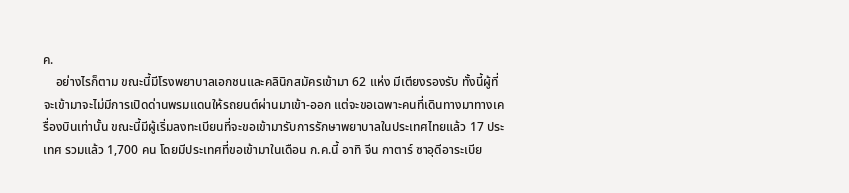ค.
    อย่างไรก็ตาม ขณะนี้มีโรงพยาบาลเอกชนและคลินิกสมัครเข้ามา 62 แห่ง มีเตียงรองรับ ทั้งนี้ผู้ที่จะเข้ามาจะไม่มีการเปิดด่านพรมแดนให้รถยนต์ผ่านมาเข้า-ออก แต่จะขอเฉพาะคนที่เดินทางมาทางเครื่องบินเท่านั้น ขณะนี้มีผู้เริ่มลงทะเบียนที่จะขอเข้ามารับการรักษาพยาบาลในประเทศไทยแล้ว 17 ประเทศ รวมแล้ว 1,700 คน โดยมีประเทศที่ขอเข้ามาในเดือน ก.ค.นี้ อาทิ จีน กาตาร์ ซาอุดีอาระเบีย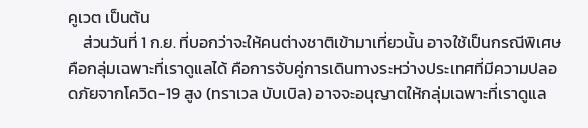คูเวต เป็นต้น
    ส่วนวันที่ 1 ก.ย. ที่บอกว่าจะให้คนต่างชาติเข้ามาเที่ยวนั้น อาจใช้เป็นกรณีพิเศษ คือกลุ่มเฉพาะที่เราดูแลได้ คือการจับคู่การเดินทางระหว่างประเทศที่มีความปลอดภัยจากโควิด-19 สูง (ทราเวล บับเบิล) อาจจะอนุญาตให้กลุ่มเฉพาะที่เราดูแล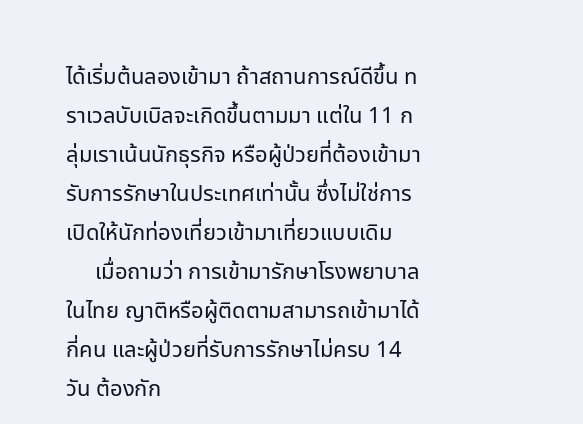ได้เริ่มต้นลองเข้ามา ถ้าสถานการณ์ดีขึ้น ทราเวลบับเบิลจะเกิดขึ้นตามมา แต่ใน 11 กลุ่มเราเน้นนักธุรกิจ หรือผู้ป่วยที่ต้องเข้ามารับการรักษาในประเทศเท่านั้น ซึ่งไม่ใช่การเปิดให้นักท่องเที่ยวเข้ามาเที่ยวแบบเดิม
     เมื่อถามว่า การเข้ามารักษาโรงพยาบาลในไทย ญาติหรือผู้ติดตามสามารถเข้ามาได้กี่คน และผู้ป่วยที่รับการรักษาไม่ครบ 14 วัน ต้องกัก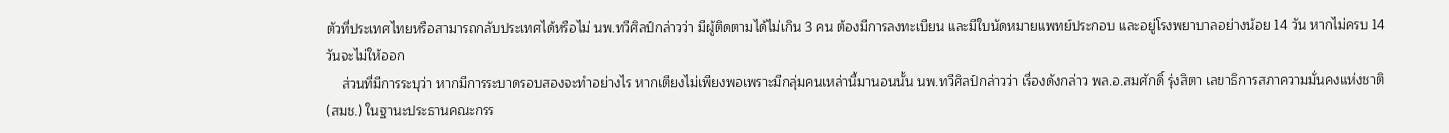ตัวที่ประเทศไทยหรือสามารถกลับประเทศได้หรือไม่ นพ.ทวีศิลป์กล่าวว่า มีผู้ติดตามได้ไม่เกิน 3 คน ต้องมีการลงทะเบียน และมีใบนัดหมายแพทย์ประกอบ และอยู่โรงพยาบาลอย่างน้อย 14 วัน หากไม่ครบ 14 วันจะไม่ให้ออก
    ส่วนที่มีการระบุว่า หากมีการระบาดรอบสองจะทำอย่างไร หากเตียงไม่เพียงพอเพราะมีกลุ่มคนเหล่านี้มานอนนั้น นพ.ทวีศิลป์กล่าวว่า เรื่องดังกล่าว พล.อ.สมศักดิ์ รุ่งสิตา เลขาธิการสภาความมั่นคงแห่งชาติ (สมช.) ในฐานะประธานคณะกรร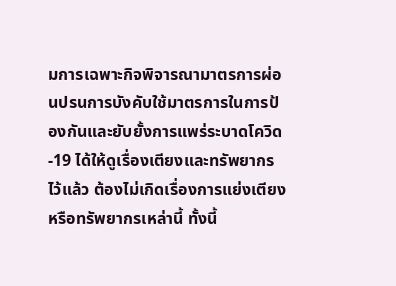มการเฉพาะกิจพิจารณามาตรการผ่อนปรนการบังคับใช้มาตรการในการป้องกันและยับยั้งการแพร่ระบาดโควิด-19 ได้ให้ดูเรื่องเตียงและทรัพยากรไว้แล้ว ต้องไม่เกิดเรื่องการแย่งเตียงหรือทรัพยากรเหล่านี้ ทั้งนี้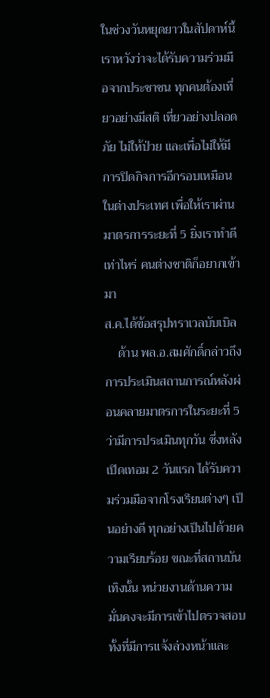ในช่วงวันหยุดยาวในสัปดาห์นี้ เราหวังว่าจะได้รับความร่วมมือจากประชาชน ทุกคนต้องเที่ยวอย่างมีสติ เที่ยวอย่างปลอดภัย ไม่ให้ป่วย และเพื่อไม่ให้มีการปิดกิจการอีกรอบเหมือน ในต่างประเทศ เพื่อให้เราผ่านมาตรการระยะที่ 5 ยิ่งเราทำดีเท่าไหร่ คนต่างชาติก็อยากเข้ามา
ส.ค.ได้ข้อสรุปทราเวลบับเบิล
    ด้าน พล.อ.สมศักดิ์กล่าวถึงการประเมินสถานการณ์หลังผ่อนคลายมาตรการในระยะที่ 5 ว่ามีการประเมินทุกวัน ซึ่งหลังเปิดเทอม 2 วันแรก ได้รับความร่วมมือจากโรงเรียนต่างๆ เป็นอย่างดี ทุกอย่างเป็นไปด้วยความเรียบร้อย ขณะที่สถานบันเทิงนั้น หน่วยงานด้านความมั่นคงจะมีการเข้าไปตรวจสอบ ทั้งที่มีการแจ้งล่วงหน้าและ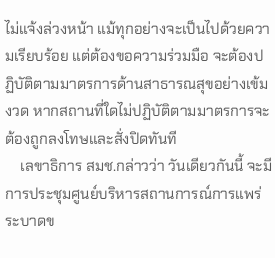ไม่แจ้งล่วงหน้า แม้ทุกอย่างจะเป็นไปด้วยความเรียบร้อย แต่ต้องขอความร่วมมือ จะต้องปฏิบัติตามมาตรการด้านสาธารณสุขอย่างเข้มงวด หากสถานที่ใดไม่ปฏิบัติตามมาตรการจะต้องถูกลงโทษและสั่งปิดทันที
    เลขาธิการ สมช.กล่าวว่า วันเดียวกันนี้ จะมีการประชุมศูนย์บริหารสถานการณ์การแพร่ระบาดข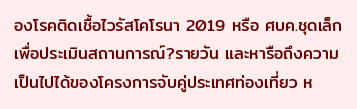องโรคติดเชื้อไวรัสโคโรนา 2019 หรือ ศบค.ชุดเล็ก เพื่อประเมินสถานการณ์?รายวัน และหารือถึงความเป็นไปได้ของโครงการจับคู่ประเทศท่องเที่ยว ห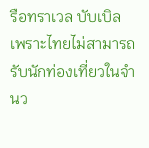รือทราเวล บับเบิล เพราะไทยไม่สามารถรับนักท่องเที่ยวในจำนว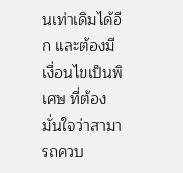นเท่าเดิมได้อีก และต้องมีเงื่อนไขเป็นพิเศษ ที่ต้องมั่นใจว่าสามารถควบ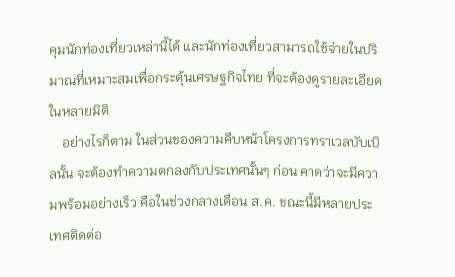คุมนักท่องเที่ยวเหล่านี้ได้ และนักท่องเที่ยวสามารถใช้จ่ายในปริมาณที่เหมาะสมเพื่อกระตุ้นเศรษฐกิจไทย ที่จะต้องดูรายละเอียดในหลายมิติ
    อย่างไรก็ตาม ในส่วนของความคืบหน้าโครงการทราเวลบับเบิลนั้น จะต้องทำความตกลงกับประเทศนั้นๆ ก่อน คาดว่าจะมีความพร้อมอย่างเร็ว คือในช่วงกลางเดือน ส.ค. ขณะนี้มีหลายประเทศติดต่อ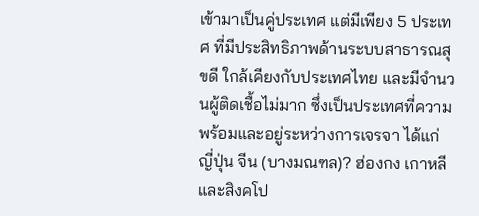เข้ามาเป็นคู่ประเทศ แต่มีเพียง 5 ประเทศ ที่มีประสิทธิภาพด้านระบบสาธารณสุขดี ใกล้เคียงกับประเทศไทย และมีจำนวนผู้ติดเชื้อไม่มาก ซึ่งเป็นประเทศที่ความพร้อมและอยู่ระหว่างการเจรจา ได้แก่ ญี่ปุ่น จีน (บางมณฑล)? ฮ่องกง เกาหลี และสิงคโป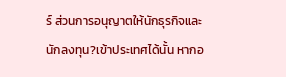ร์ ส่วนการอนุญาตให้นักธุรกิจและนักลงทุน?เข้าประเทศได้นั้น หากอ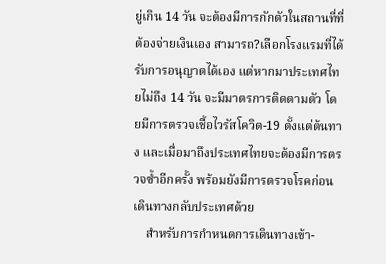ยู่เกิน 14 วัน จะต้องมีการกักตัวในสถานที่ที่ต้องจ่ายเงินเอง สามารถ?เลือกโรงแรมที่ได้รับการอนุญาตได้เอง แต่หากมาประเทศไทยไม่ถึง 14 วัน จะมีมาตรการติดตามตัว โดยมีการตรวจเชื้อไวรัสโควิด-19 ตั้งแต่ต้นทาง และเมื่อมาถึงประเทศไทยจะต้องมีการตรวจซ้ำอีกครั้ง พร้อมยังมีการตรวจโรคก่อนเดินทางกลับประเทศด้วย
    สำหรับการกำหนดการเดินทางเข้า-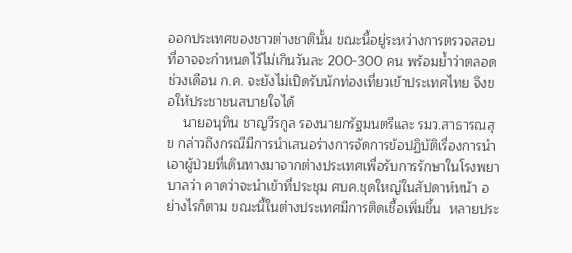ออกประเทศของชาวต่างชาตินั้น ขณะนี้อยู่ระหว่างการตรวจสอบ ที่อาจจะกำหนดไว้ไม่เกินวันละ 200-300 คน พร้อมย้ำว่าตลอดช่วงเดือน ก.ค. จะยังไม่เปิดรับนักท่องเที่ยวเข้าประเทศไทย จึงขอให้ประชาชนสบายใจได้
    นายอนุทิน ชาญวีรกูล รองนายกรัฐมนตรีและ รมว.สาธารณสุข กล่าวถึงกรณีมีการนำเสนอร่างการจัดการข้อปฏิบัติเรื่องการนำเอาผู้ป่วยที่เดินทางมาจากต่างประเทศเพื่อรับการรักษาในโรงพยาบาลว่า คาดว่าจะนำเข้าที่ประชุม ศบค.ชุดใหญ่ในสัปดาห์หน้า อย่างไรก็ตาม ขณะนี้ในต่างประเทศมีการติดเชื้อเพิ่มขึ้น  หลายประ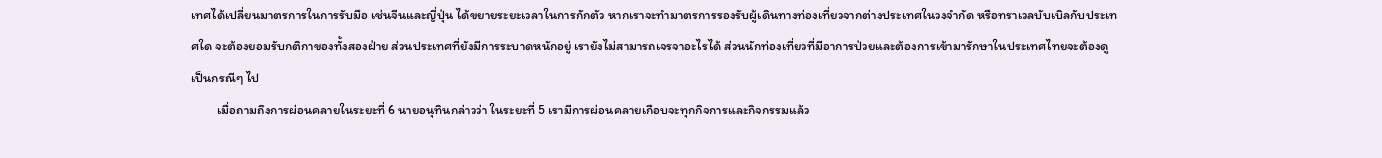เทศได้เปลี่ยนมาตรการในการรับมือ เช่นจีนและญี่ปุ่น ได้ขยายระยะเวลาในการกักตัว หากเราจะทำมาตรการรองรับผู้เดินทางท่องเที่ยวจากต่างประเทศในวงจำกัด หรือทราเวลบับเบิลกับประเทศใด จะต้องยอมรับกติกาของทั้งสองฝ่าย ส่วนประเทศที่ยังมีการระบาดหนักอยู่ เรายังไม่สามารถเจรจาอะไรได้ ส่วนนักท่องเที่ยวที่มีอาการป่วยและต้องการเข้ามารักษาในประเทศไทยจะต้องดูเป็นกรณีๆ ไป
         เมื่อถามถึงการผ่อนคลายในระยะที่ 6 นายอนุทินกล่าวว่า ในระยะที่ 5 เรามีการผ่อนคลายเกือบจะทุกกิจการและกิจกรรมแล้ว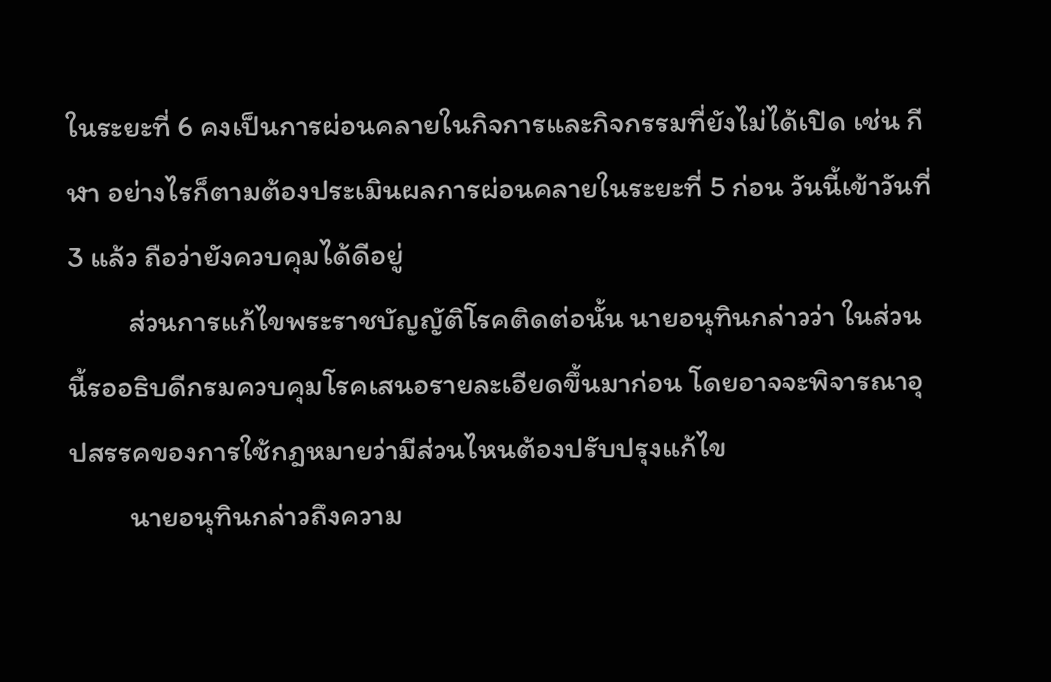ในระยะที่ 6 คงเป็นการผ่อนคลายในกิจการและกิจกรรมที่ยังไม่ได้เปิด เช่น กีฬา อย่างไรก็ตามต้องประเมินผลการผ่อนคลายในระยะที่ 5 ก่อน วันนี้เข้าวันที่ 3 แล้ว ถือว่ายังควบคุมได้ดีอยู่
         ส่วนการแก้ไขพระราชบัญญัติโรคติดต่อนั้น นายอนุทินกล่าวว่า ในส่วนนี้รออธิบดีกรมควบคุมโรคเสนอรายละเอียดขึ้นมาก่อน โดยอาจจะพิจารณาอุปสรรคของการใช้กฎหมายว่ามีส่วนไหนต้องปรับปรุงแก้ไข
         นายอนุทินกล่าวถึงความ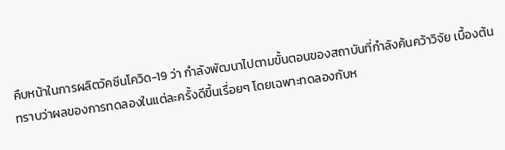คืบหน้าในการผลิตวัคซีนโควิด-19 ว่า กำลังพัฒนาไปตามขั้นตอนของสถาบันที่กำลังค้นคว้าวิจัย เบื้องต้นทราบว่าผลของการทดลองในแต่ละครั้งดีขึ้นเรื่อยๆ โดยเฉพาะทดลองกับห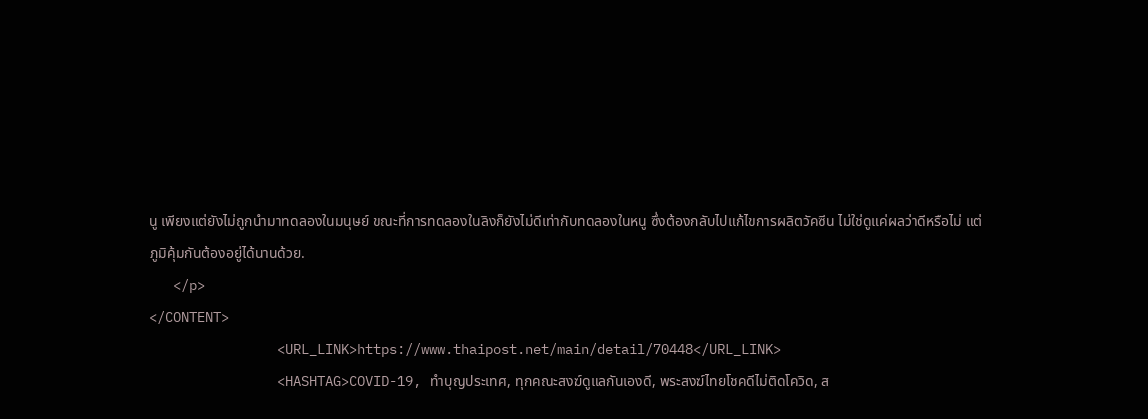นู เพียงแต่ยังไม่ถูกนำมาทดลองในมนุษย์ ขณะที่การทดลองในลิงก็ยังไม่ดีเท่ากับทดลองในหนู ซึ่งต้องกลับไปแก้ไขการผลิตวัคซีน ไม่ใช่ดูแค่ผลว่าดีหรือไม่ แต่ภูมิคุ้มกันต้องอยู่ได้นานด้วย.
   </p>
</CONTENT>
                <URL_LINK>https://www.thaipost.net/main/detail/70448</URL_LINK>
                <HASHTAG>COVID-19, ทำบุญประเทศ, ทุกคณะสงฆ์ดูแลกันเองดี, พระสงฆ์ไทยโชคดีไม่ติดโควิด, ส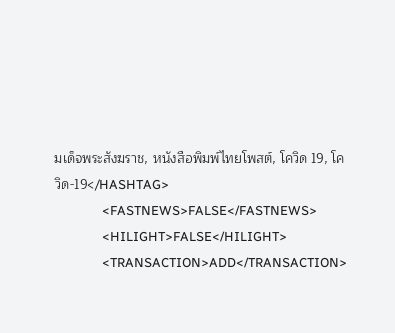มเด็จพระสังฆราช, หนังสือพิมพ์ไทยโพสต์, โควิด 19, โควิด-19</HASHTAG>
                <FASTNEWS>FALSE</FASTNEWS>
                <HILIGHT>FALSE</HILIGHT>
                <TRANSACTION>ADD</TRANSACTION>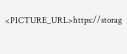<PICTURE_URL>https://storag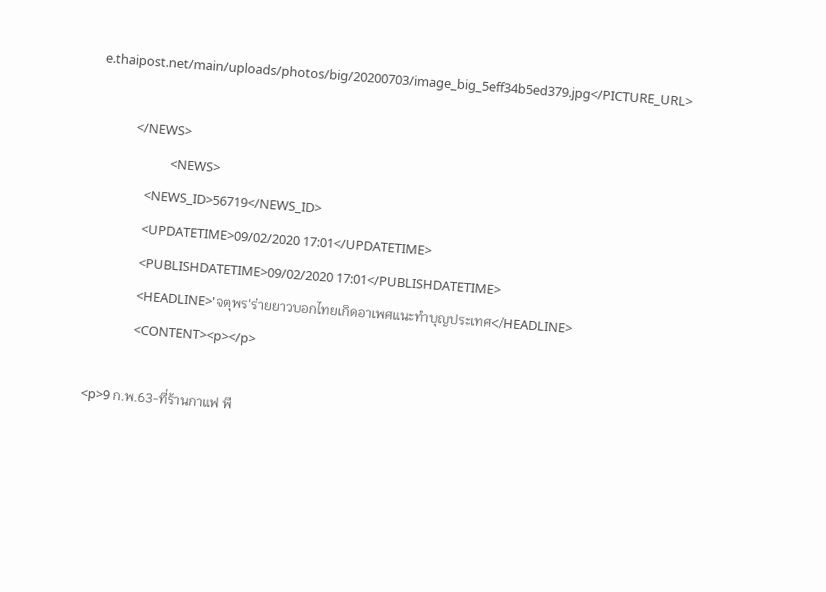e.thaipost.net/main/uploads/photos/big/20200703/image_big_5eff34b5ed379.jpg</PICTURE_URL>

            </NEWS>
                        <NEWS>
                <NEWS_ID>56719</NEWS_ID>
                <UPDATETIME>09/02/2020 17:01</UPDATETIME>
                <PUBLISHDATETIME>09/02/2020 17:01</PUBLISHDATETIME>
                <HEADLINE>'จตุพร'ร่ายยาวบอกไทยเกิดอาเพศแนะทำบุญประเทศ</HEADLINE>
                <CONTENT><p></p>

<p>9 ก.พ.63-ที่ร้านกาแฟ พี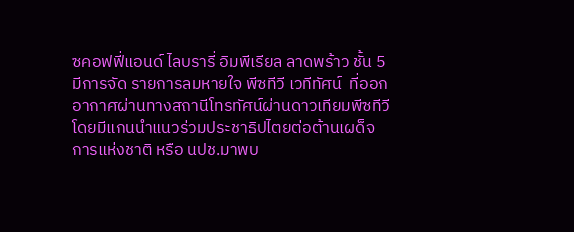ซคอฟฟี่แอนด์ ไลบรารี่ อิมพีเรียล ลาดพร้าว ชั้น 5 มีการจัด รายการลมหายใจ พีซทีวี เวทีทัศน์  ที่ออกอากาศผ่านทางสถานีโทรทัศน์ผ่านดาวเทียมพีซทีวี โดยมีแกนนำแนวร่วมประชาธิปไตยต่อต้านเผด็จการแห่งชาติ หรือ นปช.มาพบ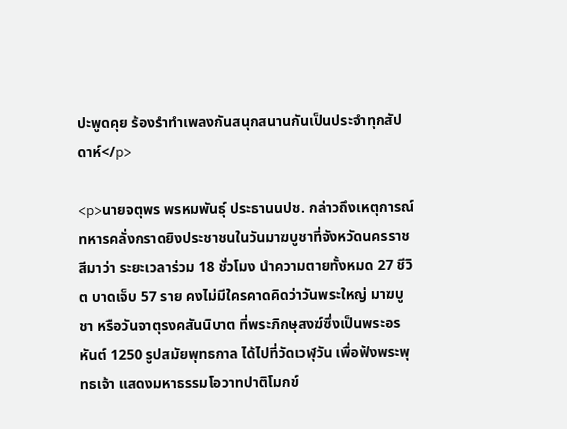ปะพูดคุย ร้องรำทำเพลงกันสนุกสนานกันเป็นประจำทุกสัปดาห์</p>

<p>นายจตุพร พรหมพันธุ์ ประธานนปช. กล่าวถึงเหตุการณ์ทหารคลั่งกราดยิงประชาชนในวันมาฆบูชาที่จังหวัดนครราชสีมาว่า ระยะเวลาร่วม 18 ชั่วโมง นำความตายทั้งหมด 27 ชีวิต บาดเจ็บ 57 ราย คงไม่มีใครคาดคิดว่าวันพระใหญ่ มาฆบูชา หรือวันจาตุรงคสันนิบาต ที่พระภิกษุสงฆ์ซึ่งเป็นพระอรหันต์ 1250 รูปสมัยพุทธกาล ได้ไปที่วัดเวฬุวัน เพื่อฟังพระพุทธเจ้า แสดงมหาธรรมโอวาทปาติโมกข์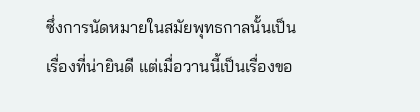ซึ่งการนัดหมายในสมัยพุทธกาลนั้นเป็นเรื่องที่น่ายินดี แต่เมื่อวานนี้เป็นเรื่องขอ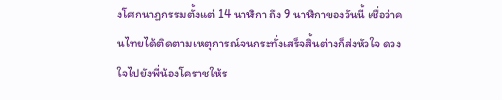งโศกนาฏกรรมตั้งแต่ 14 นาฬิกา ถึง 9 นาฬิกาของวันนี้ เชื่อว่าคนไทยได้ติดตามเหตุการณ์จนกระทั่งเสร็จสิ้นต่างก็ส่งหัวใจ ดวงใจไปยังพี่น้องโคราชให้ร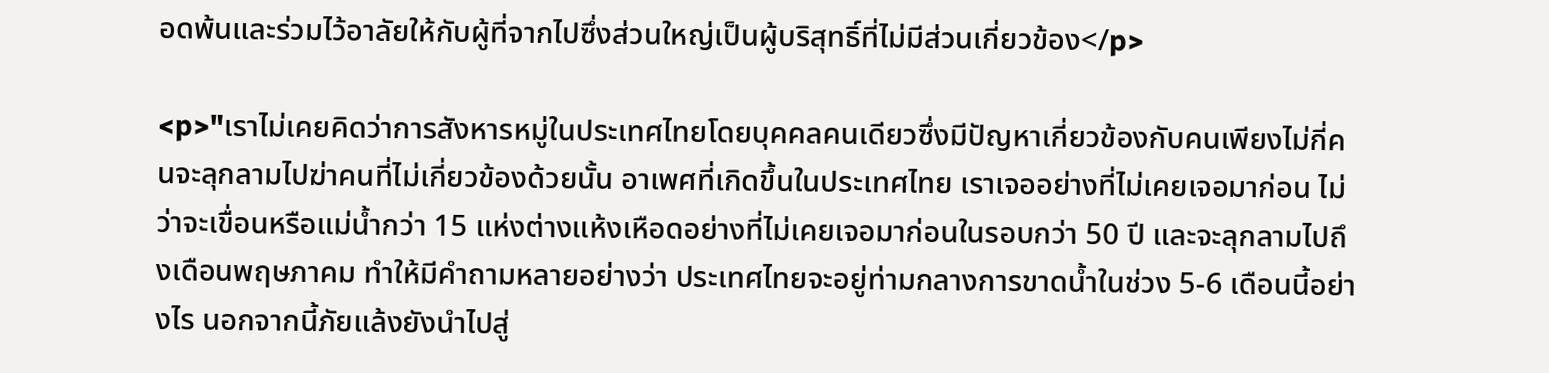อดพ้นและร่วมไว้อาลัยให้กับผู้ที่จากไปซึ่งส่วนใหญ่เป็นผู้บริสุทธิ์ที่ไม่มีส่วนเกี่ยวข้อง</p>

<p>"เราไม่เคยคิดว่าการสังหารหมู่ในประเทศไทยโดยบุคคลคนเดียวซึ่งมีปัญหาเกี่ยวข้องกับคนเพียงไม่กี่คนจะลุกลามไปฆ่าคนที่ไม่เกี่ยวข้องด้วยนั้น อาเพศที่เกิดขึ้นในประเทศไทย เราเจออย่างที่ไม่เคยเจอมาก่อน ไม่ว่าจะเขื่อนหรือแม่น้ำกว่า 15 แห่งต่างแห้งเหือดอย่างที่ไม่เคยเจอมาก่อนในรอบกว่า 50 ปี และจะลุกลามไปถึงเดือนพฤษภาคม ทำให้มีคำถามหลายอย่างว่า ประเทศไทยจะอยู่ท่ามกลางการขาดน้ำในช่วง 5-6 เดือนนี้อย่างไร นอกจากนี้ภัยแล้งยังนำไปสู่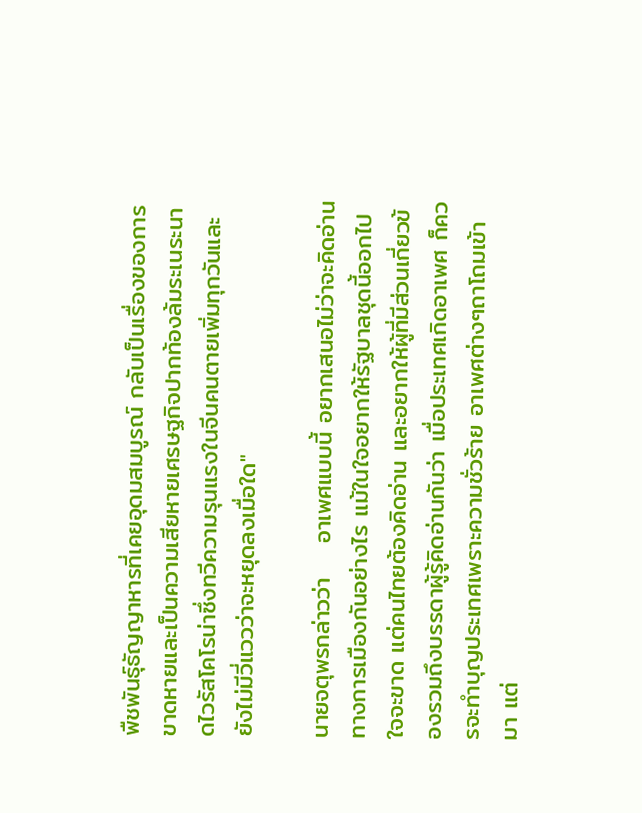พืชพันธุ์ธัญญาหารที่เคยอุดมสมบูรณ์ กลับเป็นเรื่องของการขาดหายและเป็นความเสียหายเศรษฐกิจปากท้องล้มระเนระนาดไวรัสโคโรน่าซึ่งทวีความรุนแรงในจีนคนตายเพิ่มทุกวันและยังไม่มีวี่แววว่าจะหยุดลงเมื่อใด"

นายจตุพรกล่าวว่า    อาเพศแบบนี้ อยากเสนอไม่ว่าจะคิดอ่านทางการเมืองกันอย่างไร แม้ในใจอยากให้รัฐบาลชุดนี้ออกไปใจจะขาด แต่คนไทยต้องคิดอ่าน และอยากให้ผู้ที่มีส่วนเกี่ยวข้องรวมถึงบรรดาผู้รู้คิดอ่านกันว่า เมื่อประเทศเกิดอาเพศ ก็ควรจะทำบุญประเทศเพราะความชั่วร้าย อาเพศต่างๆถาโถมเข้ามา แต่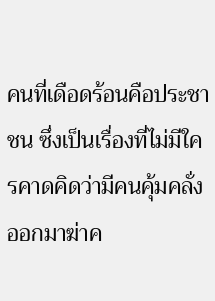คนที่เดือดร้อนคือประชาชน ซึ่งเป็นเรื่องที่ไม่มีใครคาดคิดว่ามีคนคุ้มคลั่งออกมาฆ่าค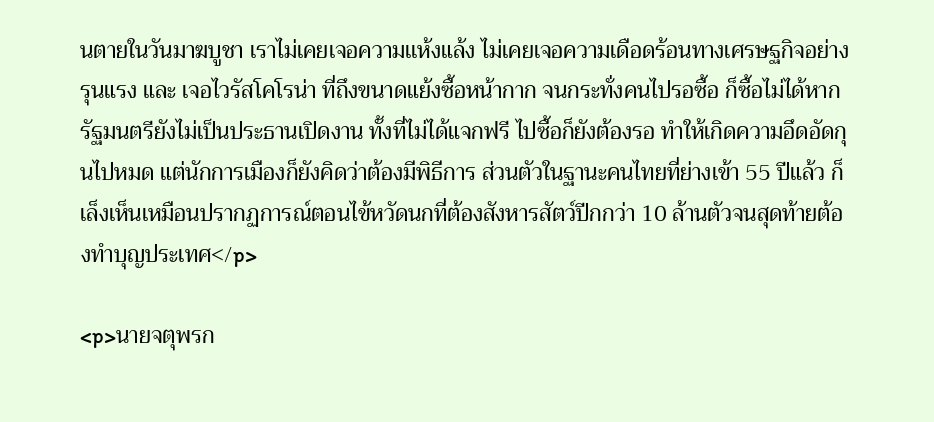นตายในวันมาฆบูชา เราไม่เคยเจอความเเห้งแล้ง ไม่เคยเจอความเดือดร้อนทางเศรษฐกิจอย่างรุนแรง และ เจอไวรัสโคโรน่า ที่ถึงขนาดแย้งซื้อหน้ากาก จนกระทั่งคนไปรอซื้อ ก็ซื้อไม่ได้หากรัฐมนตรียังไม่เป็นประธานเปิดงาน ทั้งที่ไม่ได้แจกฟรี ไปซื้อก็ยังต้องรอ ทำให้เกิดความอึดอัดกุนไปหมด แต่นักการเมืองก็ยังคิดว่าต้องมีพิธีการ ส่วนตัวในฐานะคนไทยที่ย่างเข้า 55 ปีแล้ว ก็เล็งเห็นเหมือนปรากฏการณ์ตอนไข้หวัดนกที่ต้องสังหารสัตว์ปีกกว่า 10 ล้านตัวจนสุดท้ายต้องทำบุญประเทศ</p>

<p>นายจตุพรก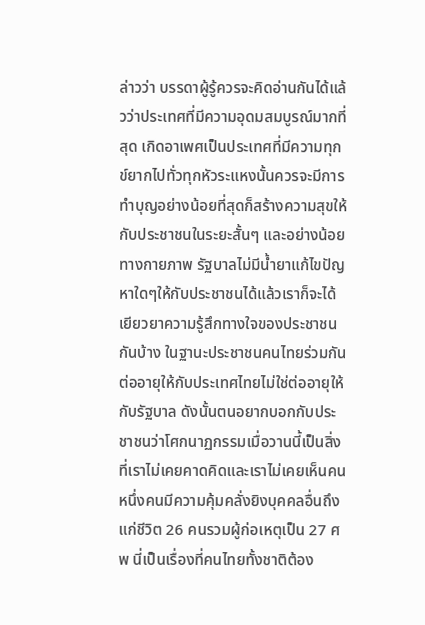ล่าวว่า บรรดาผู้รู้ควรจะคิดอ่านกันได้แล้วว่าประเทศที่มีความอุดมสมบูรณ์มากที่สุด เกิดอาเพศเป็นประเทศที่มีความทุกข์ยากไปทั่วทุกหัวระแหงนั้นควรจะมีการทำบุญอย่างน้อยที่สุดก็สร้างความสุขให้กับประชาชนในระยะสั้นๆ และอย่างน้อยทางกายภาพ รัฐบาลไม่มีน้ำยาแก้ไขปัญหาใดๆให้กับประชาชนได้แล้วเราก็จะได้เยียวยาความรู้สึกทางใจของประชาชนกันบ้าง ในฐานะประชาชนคนไทยร่วมกันต่ออายุให้กับประเทศไทยไม่ใช่ต่ออายุให้กับรัฐบาล ดังนั้นตนอยากบอกกับประชาชนว่าโศกนาฏกรรมเมื่อวานนี้เป็นสิ่งที่เราไม่เคยคาดคิดและเราไม่เคยเห็นคนหนึ่งคนมีความคุ้มคลั่งยิงบุคคลอื่นถึงแก่ชีวิต 26 คนรวมผู้ก่อเหตุเป็น 27 ศพ นี่เป็นเรื่องที่คนไทยทั้งชาติต้อง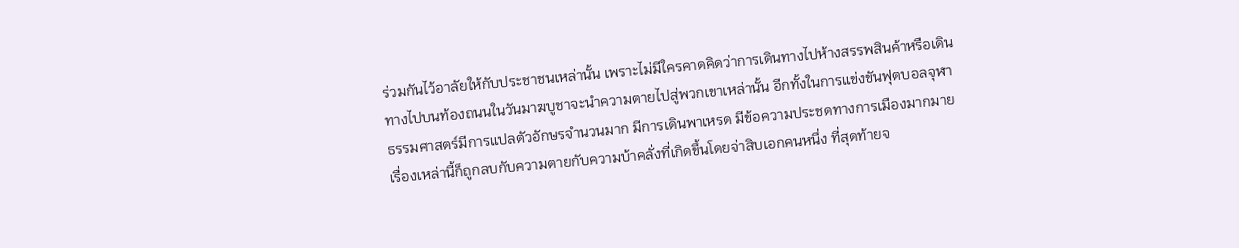ร่วมกันไว้อาลัยให้กับประชาชนเหล่านั้น เพราะไม่มีใครคาดคิดว่าการเดินทางไปห้างสรรพสินค้าหรือเดินทางไปบนท้องถนนในวันมาฆบูชาจะนำความตายไปสู่พวกเขาเหล่านั้น อีกทั้งในการแข่งขันฟุตบอลจุฬา ธรรมศาสตร์มีการแปลตัวอักษรจำนวนมาก มีการเดินพาเหรด มีข้อความประชดทางการเมืองมากมาย เรื่องเหล่านี้ก็ถูกลบกับความตายกับความบ้าคลั่งที่เกิดขึ้นโดยจ่าสิบเอกคนหนึ่ง ที่สุดท้ายจ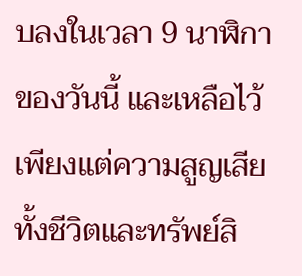บลงในเวลา 9 นาฬิกาของวันนี้ และเหลือไว้เพียงแต่ความสูญเสียทั้งชีวิตและทรัพย์สิ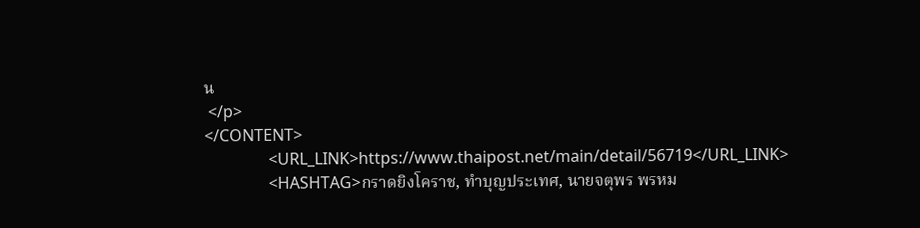น
 </p>
</CONTENT>
                <URL_LINK>https://www.thaipost.net/main/detail/56719</URL_LINK>
                <HASHTAG>กราดยิงโคราช, ทำบุญประเทศ, นายจตุพร พรหม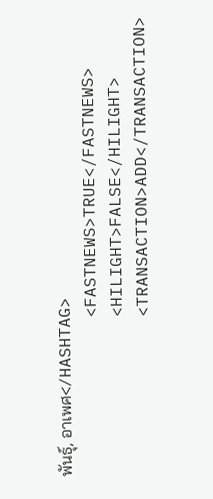พันธุ์, อาเพศ</HASHTAG>
                <FASTNEWS>TRUE</FASTNEWS>
                <HILIGHT>FALSE</HILIGHT>
                <TRANSACTION>ADD</TRANSACTION>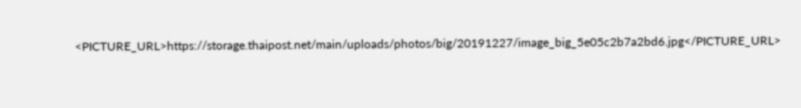<PICTURE_URL>https://storage.thaipost.net/main/uploads/photos/big/20191227/image_big_5e05c2b7a2bd6.jpg</PICTURE_URL>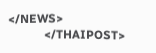</NEWS>
            </THAIPOST>